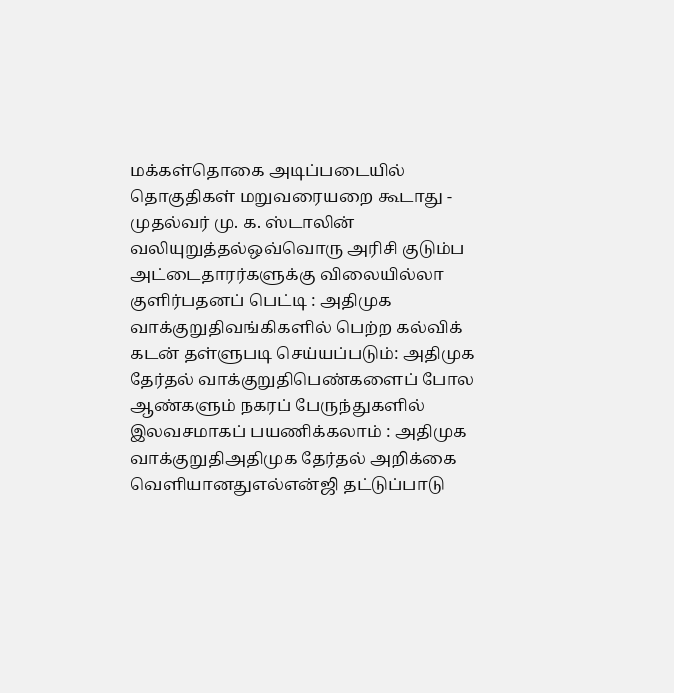மக்கள்தொகை அடிப்படையில் தொகுதிகள் மறுவரையறை கூடாது - முதல்வர் மு. க. ஸ்டாலின் வலியுறுத்தல்ஒவ்வொரு அரிசி குடும்ப அட்டைதாரர்களுக்கு விலையில்லா குளிர்பதனப் பெட்டி : அதிமுக வாக்குறுதிவங்கிகளில் பெற்ற கல்விக் கடன் தள்ளுபடி செய்யப்படும்: அதிமுக தேர்தல் வாக்குறுதிபெண்களைப் போல ஆண்களும் நகரப் பேருந்துகளில் இலவசமாகப் பயணிக்கலாம் : அதிமுக வாக்குறுதிஅதிமுக தேர்தல் அறிக்கை வெளியானதுஎல்என்ஜி தட்டுப்பாடு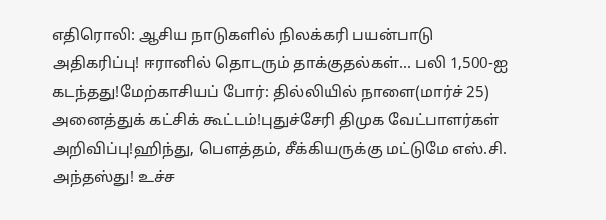எதிரொலி: ஆசிய நாடுகளில் நிலக்கரி பயன்பாடு அதிகரிப்பு! ஈரானில் தொடரும் தாக்குதல்கள்... பலி 1,500-ஐ கடந்தது!மேற்காசியப் போர்: தில்லியில் நாளை(மார்ச் 25) அனைத்துக் கட்சிக் கூட்டம்!புதுச்சேரி திமுக வேட்பாளர்கள் அறிவிப்பு!ஹிந்து, பெளத்தம், சீக்கியருக்கு மட்டுமே எஸ்.சி. அந்தஸ்து! உச்ச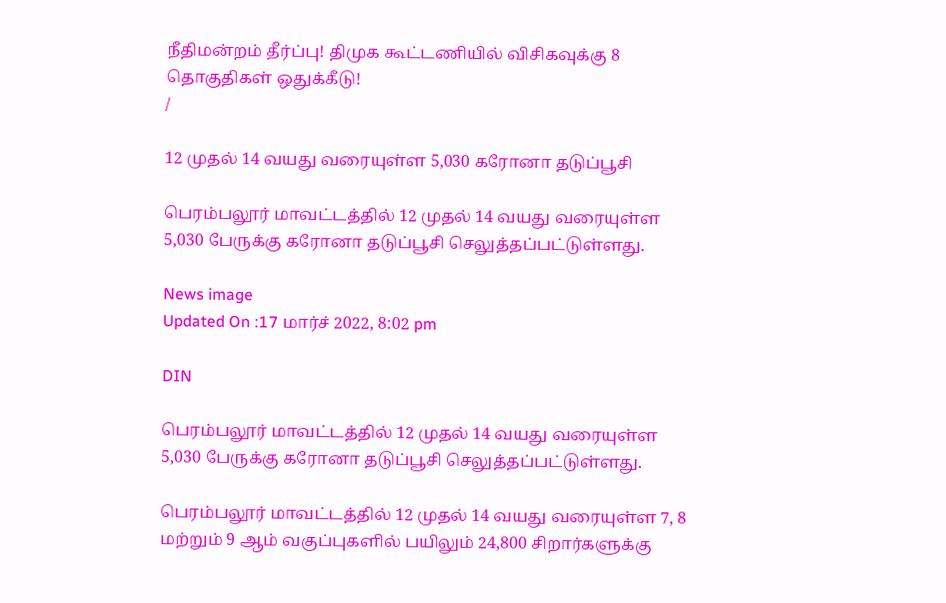நீதிமன்றம் தீர்ப்பு! திமுக கூட்டணியில் விசிகவுக்கு 8 தொகுதிகள் ஒதுக்கீடு!
/

12 முதல் 14 வயது வரையுள்ள 5,030 கரோனா தடுப்பூசி

பெரம்பலூர் மாவட்டத்தில் 12 முதல் 14 வயது வரையுள்ள 5,030 பேருக்கு கரோனா தடுப்பூசி செலுத்தப்பட்டுள்ளது.

News image
Updated On :17 மார்ச் 2022, 8:02 pm

DIN

பெரம்பலூர் மாவட்டத்தில் 12 முதல் 14 வயது வரையுள்ள 5,030 பேருக்கு கரோனா தடுப்பூசி செலுத்தப்பட்டுள்ளது.

பெரம்பலூர் மாவட்டத்தில் 12 முதல் 14 வயது வரையுள்ள 7, 8 மற்றும் 9 ஆம் வகுப்புகளில் பயிலும் 24,800 சிறார்களுக்கு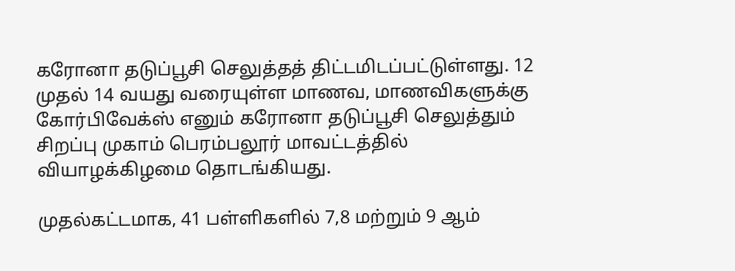கரோனா தடுப்பூசி செலுத்தத் திட்டமிடப்பட்டுள்ளது. 12 முதல் 14 வயது வரையுள்ள மாணவ, மாணவிகளுக்கு கோர்பிவேக்ஸ் எனும் கரோனா தடுப்பூசி செலுத்தும் சிறப்பு முகாம் பெரம்பலூர் மாவட்டத்தில் வியாழக்கிழமை தொடங்கியது.

முதல்கட்டமாக, 41 பள்ளிகளில் 7,8 மற்றும் 9 ஆம்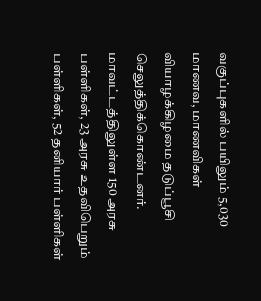வகுப்புகளில் பயிலும் 5,030 மாணவ, மாணவிகள் வியாழக்கிழமை தடுப்பூசி செலுத்திக்கொண்டனர். மாவட்டத்திலுள்ள 150 அரசு பள்ளிகள், 23 அரசு உதவிபெறும் பள்ளிகள், 52 தனியார் பள்ளிகள்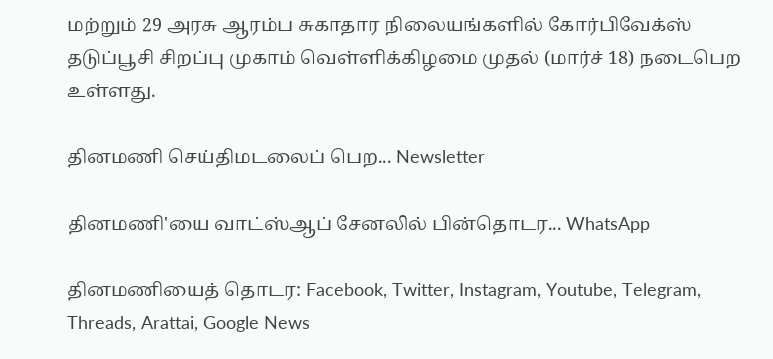மற்றும் 29 அரசு ஆரம்ப சுகாதார நிலையங்களில் கோர்பிவேக்ஸ் தடுப்பூசி சிறப்பு முகாம் வெள்ளிக்கிழமை முதல் (மார்ச் 18) நடைபெற உள்ளது.

தினமணி செய்திமடலைப் பெற... Newsletter

தினமணி'யை வாட்ஸ்ஆப் சேனலில் பின்தொடர... WhatsApp

தினமணியைத் தொடர: Facebook, Twitter, Instagram, Youtube, Telegram, Threads, Arattai, Google News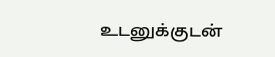உடனுக்குடன்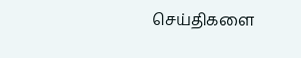செய்திகளை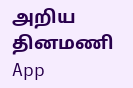அறிய தினமணி App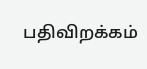பதிவிறக்கம்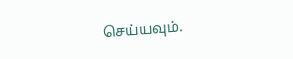செய்யவும்.